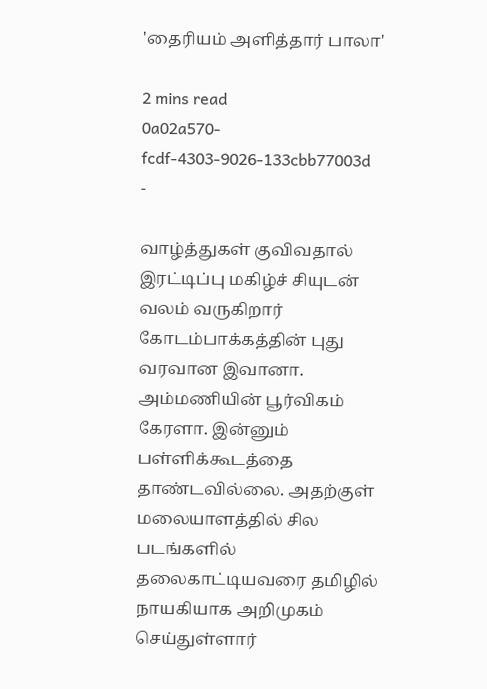'தைரியம் அளித்தார் பாலா'

2 mins read
0a02a570-fcdf-4303-9026-133cbb77003d
-

வாழ்த்துகள் குவிவதால் இரட்டிப்பு மகிழ்ச் சியுடன் வலம் வருகிறார் கோடம்பாக்கத்தின் புது வரவான இவானா. அம்மணியின் பூர்விகம் கேரளா. இன்னும் பள்ளிக்கூடத்தை தாண்டவில்லை. அதற்குள் மலையாளத்தில் சில படங்களில் தலைகாட்டியவரை தமிழில் நாயகியாக அறிமுகம் செய்துள்ளார்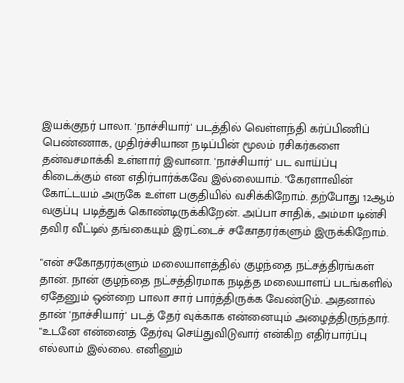இயக்குநர் பாலா. 'நாச்சியார்' படத்தில் வெள்ளந்தி கர்ப்பிணிப் பெண்ணாக, முதிர்ச்சியான நடிப்பின் மூலம் ரசிகர்களை தன்வசமாக்கி உள்ளார் இவானா. 'நாச்சியார்' பட வாய்ப்பு கிடைக்கும் என எதிர்பார்க்கவே இல்லையாம். "கேரளாவின் கோட்டயம் அருகே உள்ள பகுதியில் வசிக்கிறோம். தற்போது 12ஆம் வகுப்பு படித்துக் கொண்டிருக்கிறேன். அப்பா சாதிக், அம்மா டின்சி தவிர வீட்டில் தங்கையும் இரட்டைச் சகோதரர்களும் இருக்கிறோம்.

"என் சகோதரர்களும் மலையாளத்தில் குழந்தை நட்சத்திரங்கள் தான். நான் குழந்தை நட்சத்திரமாக நடித்த மலையாளப் படங்களில் ஏதேனும் ஒன்றை பாலா சார் பார்த்திருக்க வேண்டும். அதனால் தான் 'நாச்சியார்' படத் தேர் வுக்காக என்னையும் அழைத்திருந்தார். "உடனே என்னைத் தேர்வு செய்துவிடுவார் என்கிற எதிர்பார்ப்பு எல்லாம் இல்லை. எனினும்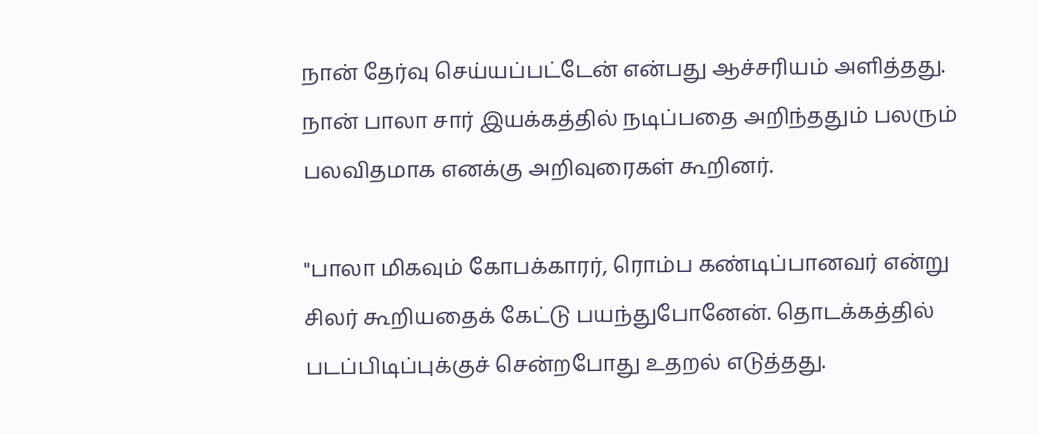நான் தேர்வு செய்யப்பட்டேன் என்பது ஆச்சரியம் அளித்தது. நான் பாலா சார் இயக்கத்தில் நடிப்பதை அறிந்ததும் பலரும் பலவிதமாக எனக்கு அறிவுரைகள் கூறினர்.

"பாலா மிகவும் கோபக்காரர், ரொம்ப கண்டிப்பானவர் என்று சிலர் கூறியதைக் கேட்டு பயந்துபோனேன். தொடக்கத்தில் படப்பிடிப்புக்குச் சென்றபோது உதறல் எடுத்தது.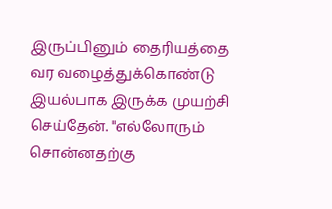இருப்பினும் தைரியத்தை வர வழைத்துக்கொண்டு இயல்பாக இருக்க முயற்சி செய்தேன். "எல்லோரும் சொன்னதற்கு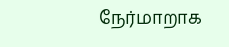நேர்மாறாக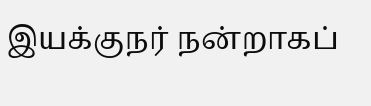இயக்குநர் நன்றாகப்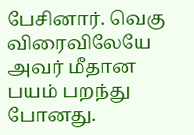பேசினார். வெகு விரைவிலேயே அவர் மீதான பயம் பறந்து போனது.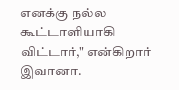எனக்கு நல்ல கூட்டாளியாகி விட்டார்," என்கிறார் இவானா.